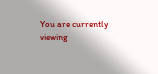You are currently viewing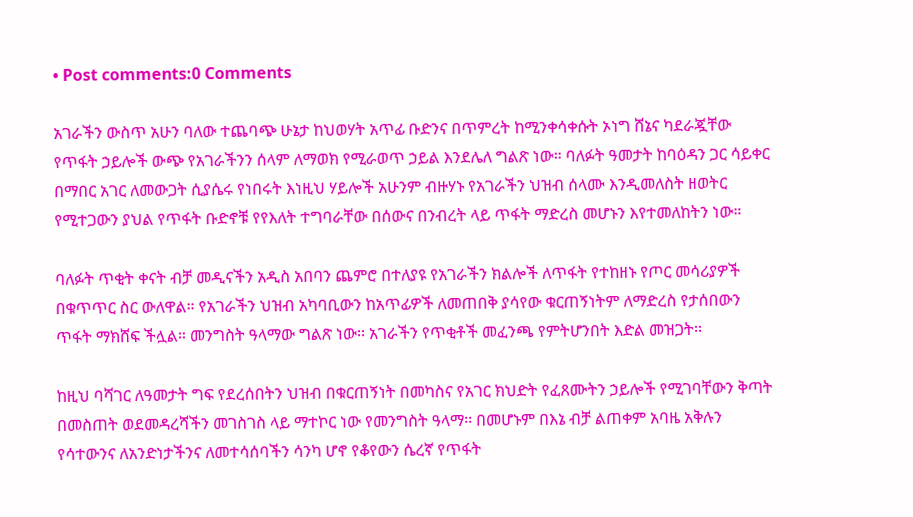• Post comments:0 Comments

አገራችን ውስጥ አሁን ባለው ተጨባጭ ሁኔታ ከህወሃት አጥፊ ቡድንና በጥምረት ከሚንቀሳቀሱት ኦነግ ሸኔና ካደራጇቸው የጥፋት ኃይሎች ውጭ የአገራችንን ሰላም ለማወክ የሚራወጥ ኃይል እንደሌለ ግልጽ ነው። ባለፉት ዓመታት ከባዕዳን ጋር ሳይቀር በማበር አገር ለመውጋት ሲያሴሩ የነበሩት እነዚህ ሃይሎች አሁንም ብዙሃኑ የአገራችን ህዝብ ሰላሙ እንዲመለስት ዘወትር የሚተጋውን ያህል የጥፋት ቡድኖቹ የየእለት ተግባራቸው በሰውና በንብረት ላይ ጥፋት ማድረስ መሆኑን እየተመለከትን ነው።

ባለፉት ጥቂት ቀናት ብቻ መዲናችን አዲስ አበባን ጨምሮ በተለያዩ የአገራችን ክልሎች ለጥፋት የተከዘኑ የጦር መሳሪያዎች በቁጥጥር ስር ውለዋል። የአገራችን ህዝብ አካባቢውን ከአጥፊዎች ለመጠበቅ ያሳየው ቁርጠኝነትም ለማድረስ የታሰበውን ጥፋት ማክሸፍ ችሏል። መንግስት ዓላማው ግልጽ ነው፡፡ አገራችን የጥቂቶች መፈንጫ የምትሆንበት እድል መዝጋት፡፡

ከዚህ ባሻገር ለዓመታት ግፍ የደረሰበትን ህዝብ በቁርጠኝነት በመካስና የአገር ክህድት የፈጸሙትን ኃይሎች የሚገባቸውን ቅጣት በመስጠት ወደመዳረሻችን መገስገስ ላይ ማተኮር ነው የመንግስት ዓላማ፡፡ በመሆኑም በእኔ ብቻ ልጠቀም አባዜ አቅሉን የሳተውንና ለአንድነታችንና ለመተሳሰባችን ሳንካ ሆኖ የቆየውን ሴረኛ የጥፋት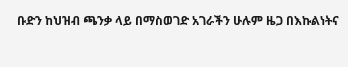ቡድን ከህዝብ ጫንቃ ላይ በማስወገድ አገራችን ሁሉም ዜጋ በእኩልነትና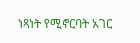ነጻነት የሚኖርባት አገር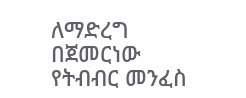ለማድረግ በጀመርነው የትብብር መንፈስ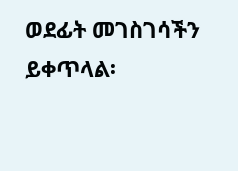ወደፊት መገስገሳችን ይቀጥላል፡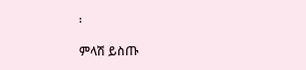፡

ምላሽ ይስጡ